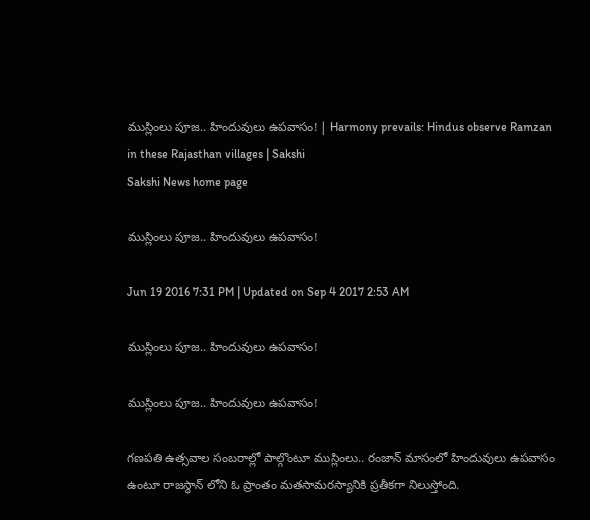ముస్లింలు పూజ.. హిందువులు ఉపవాసం! | Harmony prevails: Hindus observe Ramzan in these Rajasthan villages | Sakshi
Sakshi News home page

ముస్లింలు పూజ.. హిందువులు ఉపవాసం!

Jun 19 2016 7:31 PM | Updated on Sep 4 2017 2:53 AM

ముస్లింలు పూజ.. హిందువులు ఉపవాసం!

ముస్లింలు పూజ.. హిందువులు ఉపవాసం!

గణపతి ఉత్సవాల సంబరాల్లో పాల్గొంటూ ముస్లింలు.. రంజాన్ మాసంలో హిందువులు ఉపవాసం ఉంటూ రాజస్థాన్ లోని ఓ ప్రాంతం మతసామరస్యానికి ప్రతీకగా నిలుస్తోంది.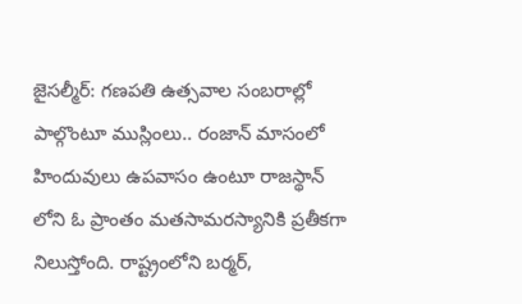జైసల్మీర్: గణపతి ఉత్సవాల సంబరాల్లో పాల్గొంటూ ముస్లింలు.. రంజాన్ మాసంలో హిందువులు ఉపవాసం ఉంటూ రాజస్థాన్ లోని ఓ ప్రాంతం మతసామరస్యానికి ప్రతీకగా నిలుస్తోంది. రాష్ట్రంలోని బర్మర్,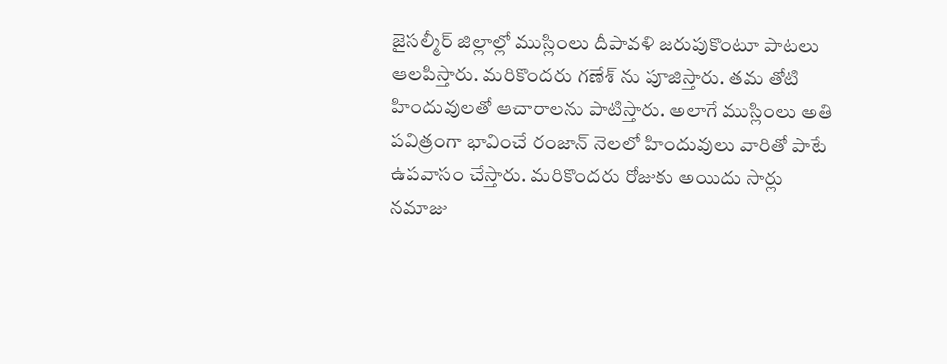జైసల్మీర్ జిల్లాల్లో ముస్లింలు దీపావళి జరుపుకొంటూ పాటలు ఆలపిస్తారు. మరికొందరు గణేశ్ ను పూజిస్తారు. తమ తోటి హిందువులతో ఆచారాలను పాటిస్తారు. అలాగే ముస్లింలు అతి పవిత్రంగా భావించే రంజాన్ నెలలో హిందువులు వారితో పాటే ఉపవాసం చేస్తారు. మరికొందరు రోజుకు అయిదు సార్లు నమాజు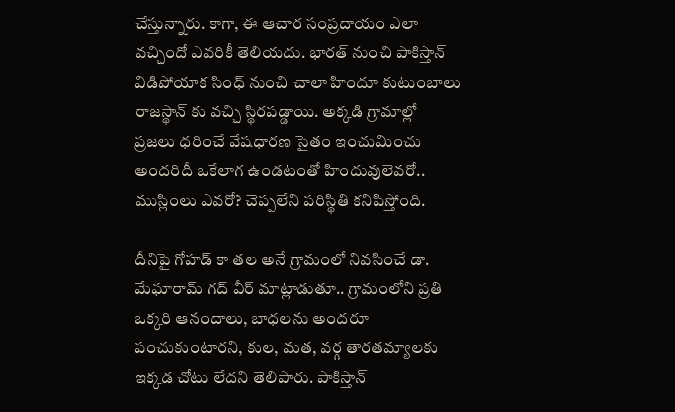చేస్తున్నారు. కాగా, ఈ ఆచార సంప్రదాయం ఎలా వచ్చిందో ఎవరికీ తెలియదు. భారత్ నుంచి పాకిస్తాన్ విడిపోయాక సింధ్ నుంచి చాలా హిందూ కుటుంబాలు రాజస్థాన్ కు వచ్చి స్థిరపడ్డాయి. అక్కడి గ్రామాల్లో ప్రజలు ధరించే వేషధారణ సైతం ఇంచుమించు అందరిదీ ఒకేలాగ ఉండటంతో హిందువులెవరో.. ముస్లింలు ఎవరో? చెప్పలేని పరిస్థితి కనిపిస్తోంది.

దీనిపై గోహడ్ కా తల అనే గ్రామంలో నివసించే డా. మేఘారామ్ గద్ వీర్ మాట్లాడుతూ.. గ్రామంలోని ప్రతి ఒక్కరి ఆనందాలు, బాధలను అందరూ పంచుకుంటారని, కుల, మత, వర్గ తారతమ్యాలకు ఇక్కడ చోటు లేదని తెలిపారు. పాకిస్తాన్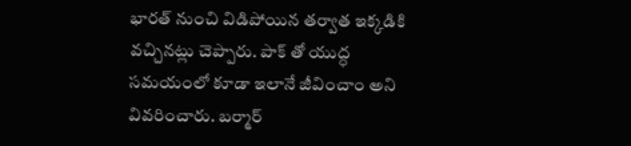భారత్ నుంచి విడిపోయిన తర్వాత ఇక్కడికి వచ్చినట్లు చెప్పారు. పాక్ తో యుద్ధ సమయంలో కూడా ఇలానే జీవించాం అని వివరించారు. బర్మార్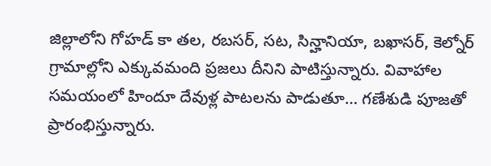జిల్లాలోని గోహడ్ కా తల, రబసర్, సట, సిన్హానియా, బఖాసర్, కెల్నోర్ గ్రామాల్లోని ఎక్కువమంది ప్రజలు దీనిని పాటిస్తున్నారు. వివాహాల సమయంలో హిందూ దేవుళ్ల పాటలను పాడుతూ… గణేశుడి పూజతో ప్రారంభిస్తున్నారు.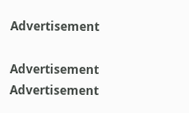Advertisement

Advertisement
Advertisement